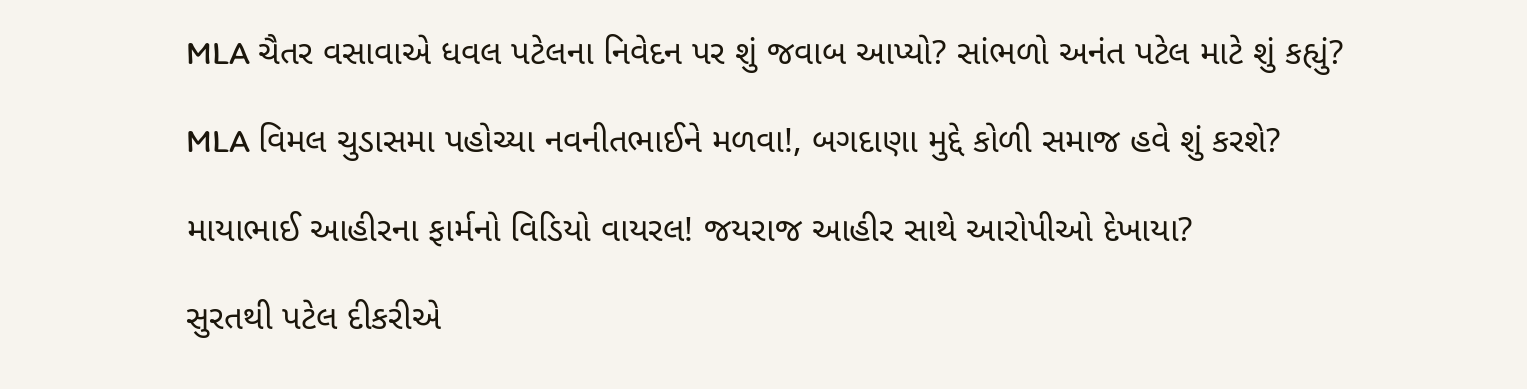MLA ચૈતર વસાવાએ ધવલ પટેલના નિવેદન પર શું જવાબ આપ્યો? સાંભળો અનંત પટેલ માટે શું કહ્યું?

MLA વિમલ ચુડાસમા પહોચ્યા નવનીતભાઈને મળવા!, બગદાણા મુદ્દે કોળી સમાજ હવે શું કરશે?

માયાભાઈ આહીરના ફાર્મનો વિડિયો વાયરલ! જયરાજ આહીર સાથે આરોપીઓ દેખાયા?

સુરતથી પટેલ દીકરીએ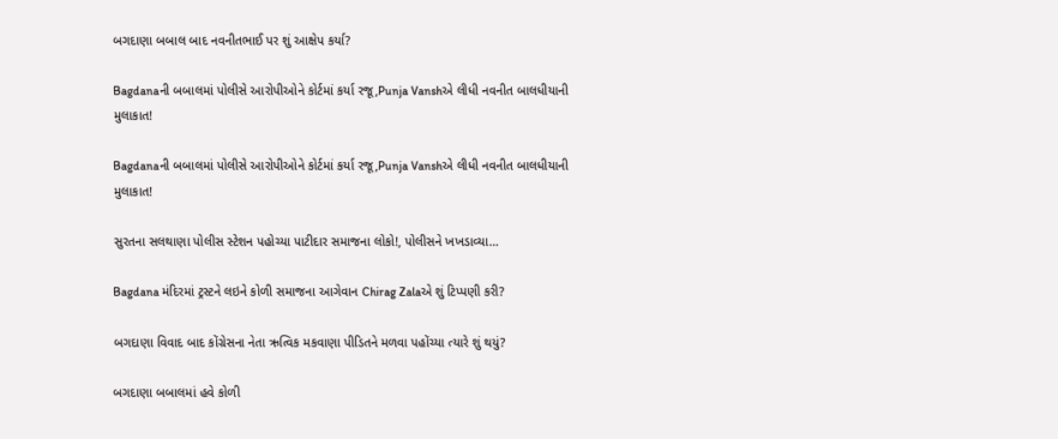બગદાણા બબાલ બાદ નવનીતભાઈ પર શું આક્ષેપ કર્યા?

Bagdanaની બબાલમાં પોલીસે આરોપીઓને કોર્ટમાં કર્યા રજૂ,Punja Vanshએ લીધી નવનીત બાલધીયાની મુલાકાત!

Bagdanaની બબાલમાં પોલીસે આરોપીઓને કોર્ટમાં કર્યા રજૂ,Punja Vanshએ લીધી નવનીત બાલધીયાની મુલાકાત!

સુરતના સલથાણા પોલીસ સ્ટેશન પહોચ્યા પાટીદાર સમાજના લોકો!, પોલીસને ખખડાવ્યા…

Bagdana મંદિરમાં ટ્રસ્ટને લઇને કોળી સમાજના આગેવાન Chirag Zalaએ શું ટિપ્પણી કરી?

બગદાણા વિવાદ બાદ કોંગ્રેસના નેતા ઋત્વિક મકવાણા પીડિતને મળવા પહોંચ્યા ત્યારે શું થયું?

બગદાણા બબાલમાં હવે કોળી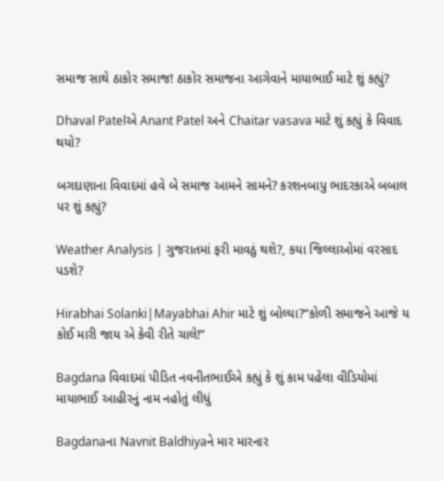સમાજ સાથે ઠાકોર સમાજ! ઠાકોર સમાજના આગેવાને માયાભાઈ માટે શું કહ્યું?

Dhaval Patelએ Anant Patel અને Chaitar vasava માટે શું કહ્યું કે વિવાદ થયો?

બગદાણાના વિવાદમાં હવે બે સમાજ આમને સામને? કરશનબાપુ ભાદરકાએ બબાલ પર શું કહ્યું?

Weather Analysis | ગુજરાતમાં ફરી માવઠું થશે?, કયા જિલ્લાઓમાં વરસાદ પડશે?

Hirabhai Solanki|Mayabhai Ahir માટે શું બોલ્યા?“કોળી સમાજને આજે ય કોઈ મારી જાય એ કેવી રીતે ચાલે!”

Bagdana વિવાદમાં પીડિત નવનીતભાઈએ કહ્યું કે શું કામ પહેલા વીડિયોમાં માયાભાઈ આહીરનું નામ નહોતું લીધું

Bagdanaના Navnit Baldhiyaને માર મારનાર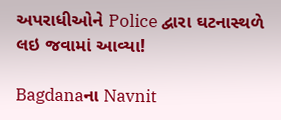અપરાધીઓને Police દ્વારા ઘટનાસ્થળે લઇ જવામાં આવ્યા!

Bagdanaના Navnit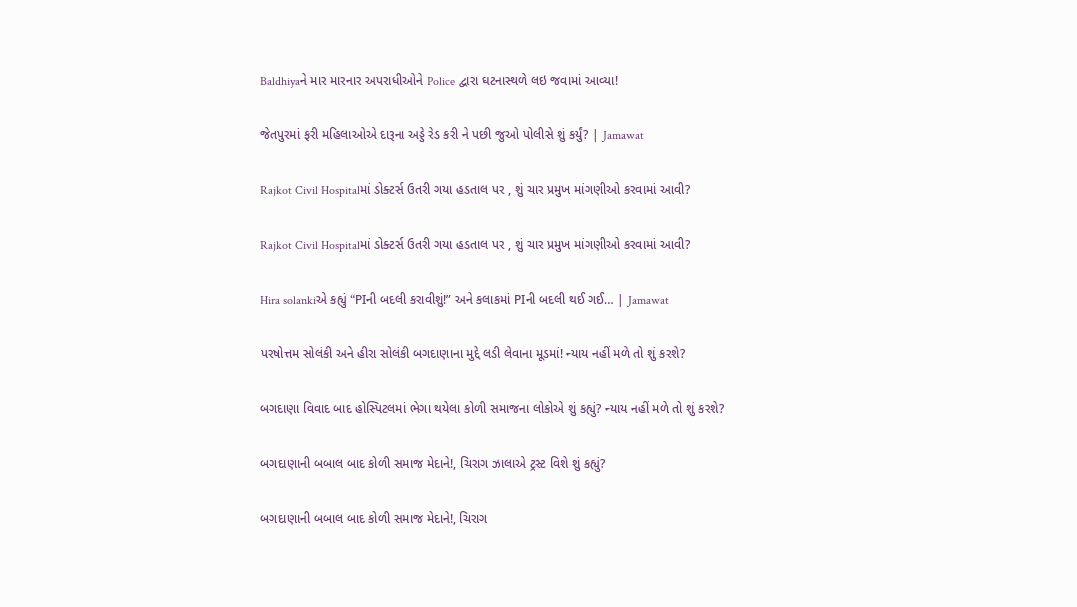Baldhiyaને માર મારનાર અપરાધીઓને Police દ્વારા ઘટનાસ્થળે લઇ જવામાં આવ્યા!

જેતપુરમાં ફરી મહિલાઓએ દારૂના અડ્ડે રેડ કરી ને પછી જુઓ પોલીસે શું કર્યું? | Jamawat

Rajkot Civil Hospitalમાં ડોક્ટર્સ ઉતરી ગયા હડતાલ પર , શું ચાર પ્રમુખ માંગણીઓ કરવામાં આવી?

Rajkot Civil Hospitalમાં ડોક્ટર્સ ઉતરી ગયા હડતાલ પર , શું ચાર પ્રમુખ માંગણીઓ કરવામાં આવી?

Hira solankiએ કહ્યું “PIની બદલી કરાવીશું!” અને કલાકમાં PIની બદલી થઈ ગઈ… | Jamawat

પરષોત્તમ સોલંકી અને હીરા સોલંકી બગદાણાના મુદ્દે લડી લેવાના મૂડમાં! ન્યાય નહીં મળે તો શું કરશે?

બગદાણા વિવાદ બાદ હોસ્પિટલમાં ભેગા થયેલા કોળી સમાજના લોકોએ શું કહ્યું? ન્યાય નહીં મળે તો શું કરશે?

બગદાણાની બબાલ બાદ કોળી સમાજ મેદાને!, ચિરાગ ઝાલાએ ટ્રસ્ટ વિશે શું કહ્યું?

બગદાણાની બબાલ બાદ કોળી સમાજ મેદાને!, ચિરાગ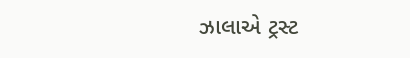ઝાલાએ ટ્રસ્ટ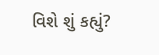વિશે શું કહ્યું?